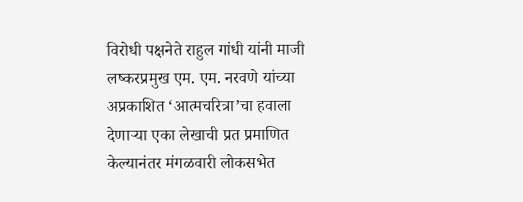विरोधी पक्षनेते राहुल गांधी यांनी माजी लष्करप्रमुख एम. एम. नरवणे यांच्या अप्रकाशित ‘आत्मचरित्रा’चा हवाला देणाऱ्या एका लेखाची प्रत प्रमाणित केल्यानंतर मंगळवारी लोकसभेत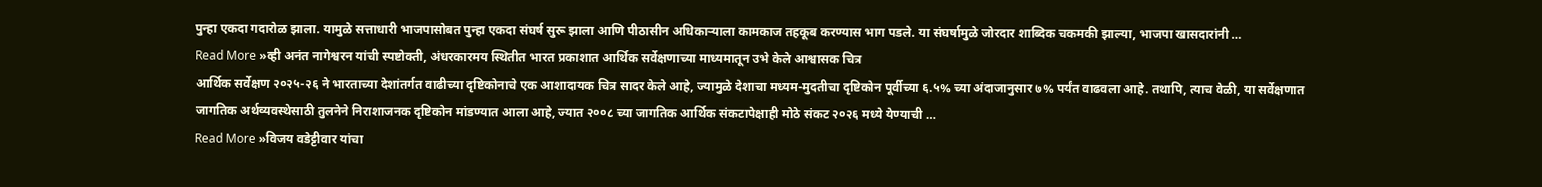पुन्हा एकदा गदारोळ झाला. यामुळे सत्ताधारी भाजपासोबत पुन्हा एकदा संघर्ष सुरू झाला आणि पीठासीन अधिकाऱ्याला कामकाज तहकूब करण्यास भाग पडले. या संघर्षामुळे जोरदार शाब्दिक चकमकी झाल्या, भाजपा खासदारांनी …
Read More »व्ही अनंत नागेश्वरन यांची स्पष्टोक्ती, अंधरकारमय स्थितीत भारत प्रकाशात आर्थिक सर्वेक्षणाच्या माध्यमातून उभे केले आश्वासक चित्र
आर्थिक सर्वेक्षण २०२५-२६ ने भारताच्या देशांतर्गत वाढीच्या दृष्टिकोनाचे एक आशादायक चित्र सादर केले आहे, ज्यामुळे देशाचा मध्यम-मुदतीचा दृष्टिकोन पूर्वीच्या ६.५% च्या अंदाजानुसार ७% पर्यंत वाढवला आहे. तथापि, त्याच वेळी, या सर्वेक्षणात जागतिक अर्थव्यवस्थेसाठी तुलनेने निराशाजनक दृष्टिकोन मांडण्यात आला आहे, ज्यात २००८ च्या जागतिक आर्थिक संकटापेक्षाही मोठे संकट २०२६ मध्ये येण्याची …
Read More »विजय वडेट्टीवार यांचा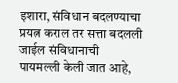इशारा, संविधान बदलण्याचा प्रयत्न कराल तर सत्ता बदलली जाईल संविधानाची पायमल्ली केली जात आहे,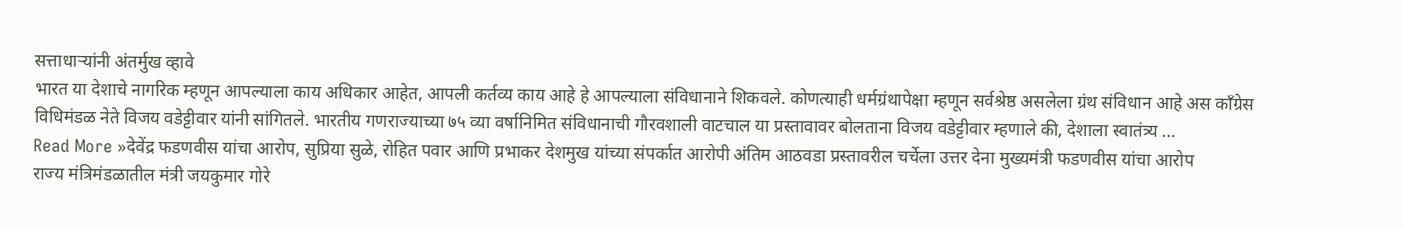सत्ताधाऱ्यांनी अंतर्मुख व्हावे
भारत या देशाचे नागरिक म्हणून आपल्याला काय अधिकार आहेत, आपली कर्तव्य काय आहे हे आपल्याला संविधानाने शिकवले. कोणत्याही धर्मग्रंथापेक्षा म्हणून सर्वश्रेष्ठ असलेला ग्रंथ संविधान आहे अस काँग्रेस विधिमंडळ नेते विजय वडेट्टीवार यांनी सांगितले. भारतीय गणराज्याच्या ७५ व्या वर्षानिमित संविधानाची गौरवशाली वाटचाल या प्रस्तावावर बोलताना विजय वडेट्टीवार म्हणाले की, देशाला स्वातंत्र्य …
Read More »देवेंद्र फडणवीस यांचा आरोप, सुप्रिया सुळे, रोहित पवार आणि प्रभाकर देशमुख यांच्या संपर्कात आरोपी अंतिम आठवडा प्रस्तावरील चर्चेला उत्तर देना मुख्यमंत्री फडणवीस यांचा आरोप
राज्य मंत्रिमंडळातील मंत्री जयकुमार गोरे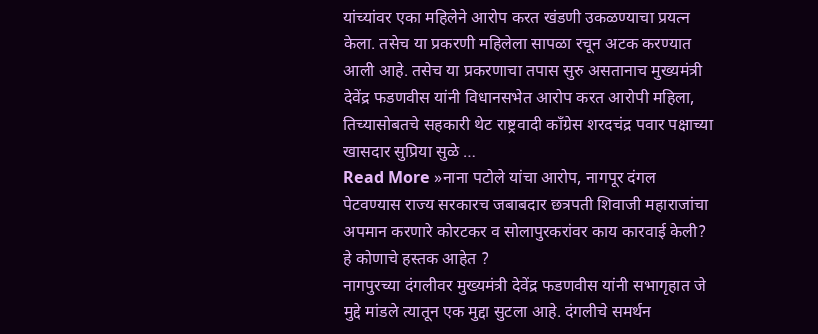यांच्यांवर एका महिलेने आरोप करत खंडणी उकळण्याचा प्रयत्न केला. तसेच या प्रकरणी महिलेला सापळा रचून अटक करण्यात आली आहे. तसेच या प्रकरणाचा तपास सुरु असतानाच मुख्यमंत्री देवेंद्र फडणवीस यांनी विधानसभेत आरोप करत आरोपी महिला, तिच्यासोबतचे सहकारी थेट राष्ट्रवादी काँग्रेस शरदचंद्र पवार पक्षाच्या खासदार सुप्रिया सुळे …
Read More »नाना पटोले यांचा आरोप, नागपूर दंगल पेटवण्यास राज्य सरकारच जबाबदार छत्रपती शिवाजी महाराजांचा अपमान करणारे कोरटकर व सोलापुरकरांवर काय कारवाई केली? हे कोणाचे हस्तक आहेत ?
नागपुरच्या दंगलीवर मुख्यमंत्री देवेंद्र फडणवीस यांनी सभागृहात जे मुद्दे मांडले त्यातून एक मुद्दा सुटला आहे. दंगलीचे समर्थन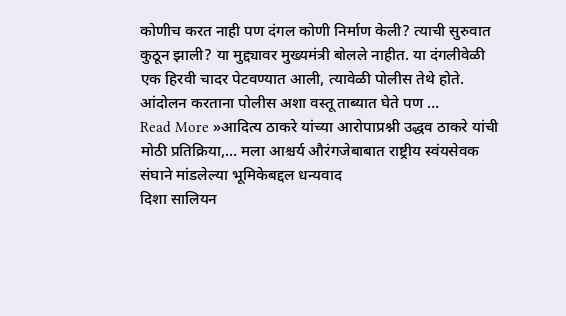कोणीच करत नाही पण दंगल कोणी निर्माण केली? त्याची सुरुवात कुठून झाली? या मुद्द्यावर मुख्यमंत्री बोलले नाहीत. या दंगलीवेळी एक हिरवी चादर पेटवण्यात आली, त्यावेळी पोलीस तेथे होते. आंदोलन करताना पोलीस अशा वस्तू ताब्यात घेते पण …
Read More »आदित्य ठाकरे यांच्या आरोपाप्रश्नी उद्धव ठाकरे यांची मोठी प्रतिक्रिया,… मला आश्चर्य औरंगजेबाबात राष्ट्रीय स्वंयसेवक संघाने मांडलेल्या भूमिकेबद्दल धन्यवाद
दिशा सालियन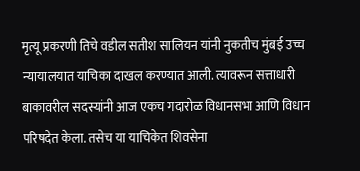मृत्यू प्रकरणी तिचे वडील सतीश सालियन यांनी नुकतीच मुंबई उच्च न्यायालयात याचिका दाखल करण्यात आली. त्यावरून सत्ताधारी बाकावरील सदस्यांनी आज एकच गदारोळ विधानसभा आणि विधान परिषदेत केला. तसेच या याचिकेत शिवसेना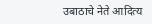उबाठाचे नेते आदित्य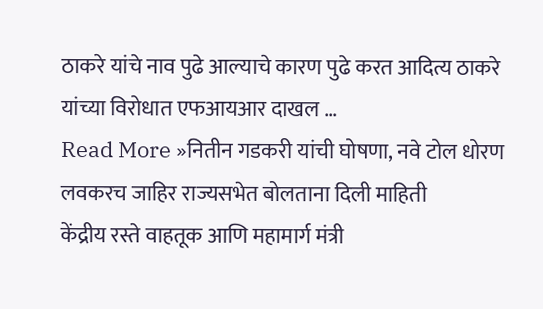ठाकरे यांचे नाव पुढे आल्याचे कारण पुढे करत आदित्य ठाकरे यांच्या विरोधात एफआयआर दाखल …
Read More »नितीन गडकरी यांची घोषणा, नवे टोल धोरण लवकरच जाहिर राज्यसभेत बोलताना दिली माहिती
केंद्रीय रस्ते वाहतूक आणि महामार्ग मंत्री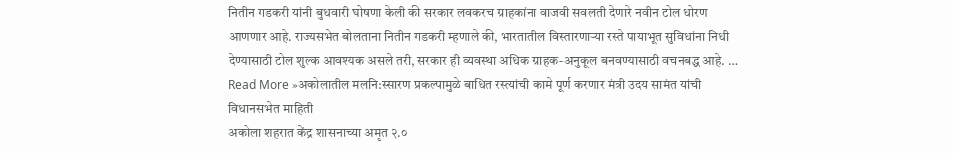नितीन गडकरी यांनी बुधवारी घोषणा केली की सरकार लवकरच ग्राहकांना वाजवी सवलती देणारे नवीन टोल धोरण आणणार आहे. राज्यसभेत बोलताना नितीन गडकरी म्हणाले की, भारतातील विस्तारणाऱ्या रस्ते पायाभूत सुविधांना निधी देण्यासाठी टोल शुल्क आवश्यक असले तरी, सरकार ही व्यवस्था अधिक ग्राहक-अनुकूल बनवण्यासाठी वचनबद्ध आहे. …
Read More »अकोलातील मलनि:स्सारण प्रकल्पामुळे बाधित रस्त्यांची कामे पूर्ण करणार मंत्री उदय सामंत यांची विधानसभेत माहिती
अकोला शहरात केंद्र शासनाच्या अमृत २.०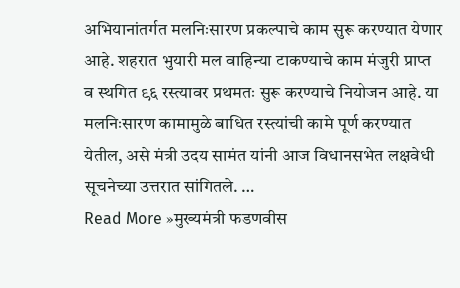अभियानांतर्गत मलनिःसारण प्रकल्पाचे काम सुरू करण्यात येणार आहे. शहरात भुयारी मल वाहिन्या टाकण्याचे काम मंजुरी प्राप्त व स्थगित ९६ रस्त्यावर प्रथमतः सुरू करण्याचे नियोजन आहे. या मलनिःसारण कामामुळे बाधित रस्त्यांची कामे पूर्ण करण्यात येतील, असे मंत्री उदय सामंत यांनी आज विधानसभेत लक्षवेधी सूचनेच्या उत्तरात सांगितले. …
Read More »मुख्यमंत्री फडणवीस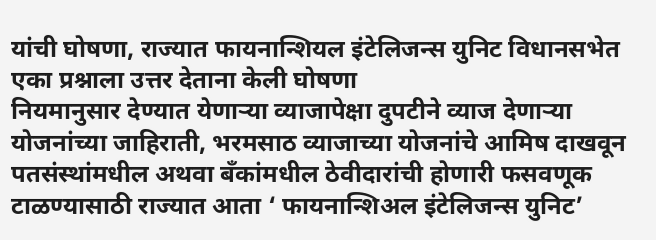यांची घोषणा, राज्यात फायनान्शियल इंटेलिजन्स युनिट विधानसभेत एका प्रश्नाला उत्तर देताना केली घोषणा
नियमानुसार देण्यात येणाऱ्या व्याजापेक्षा दुपटीने व्याज देणाऱ्या योजनांच्या जाहिराती, भरमसाठ व्याजाच्या योजनांचे आमिष दाखवून पतसंस्थांमधील अथवा बँकांमधील ठेवीदारांची होणारी फसवणूक टाळण्यासाठी राज्यात आता ‘ फायनान्शिअल इंटेलिजन्स युनिट’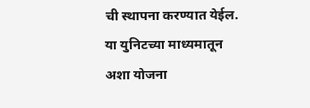ची स्थापना करण्यात येईल. या युनिटच्या माध्यमातून अशा योजना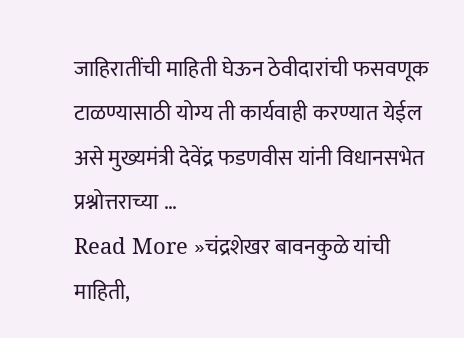जाहिरातींची माहिती घेऊन ठेवीदारांची फसवणूक टाळण्यासाठी योग्य ती कार्यवाही करण्यात येईल असे मुख्यमंत्री देवेंद्र फडणवीस यांनी विधानसभेत प्रश्नोत्तराच्या …
Read More »चंद्रशेखर बावनकुळे यांची माहिती,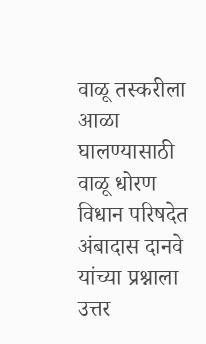वाळू तस्करीला आळा घालण्यासाठी वाळू धोरण विधान परिषदेत अंबादास दानवे यांच्या प्रश्नाला उत्तर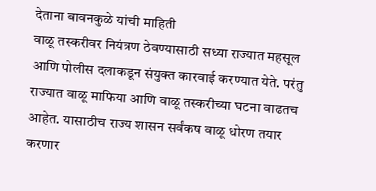देताना बावनकुळे यांची माहिती
वाळू तस्करीवर नियंत्रण ठेवण्यासाठी सध्या राज्यात महसूल आणि पोलीस दलाकडून संयुक्त कारवाई करण्यात येते. परंतु राज्यात वाळू माफिया आणि वाळू तस्करीच्या घटना वाढतच आहेत. यासाठीच राज्य शासन सर्वंकष वाळू धोरण तयार करणार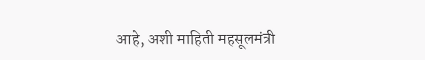आहे, अशी माहिती महसूलमंत्री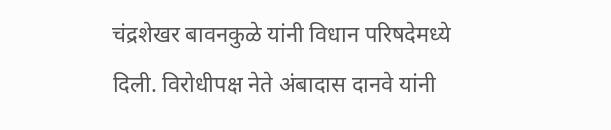चंद्रशेखर बावनकुळे यांनी विधान परिषदेमध्ये दिली. विरोधीपक्ष नेते अंबादास दानवे यांनी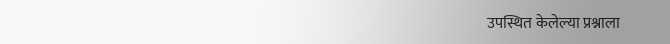उपस्थित केलेल्या प्रश्नाला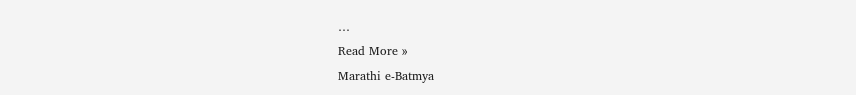…
Read More »
Marathi e-Batmya